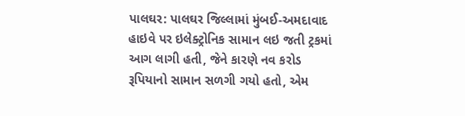પાલઘર: પાલઘર જિલ્લામાં મુંબઈ-અમદાવાદ હાઇવે પર ઇલેક્ટ્રોનિક સામાન લઇ જતી ટ્રકમાં આગ લાગી હતી, જેને કારણે નવ કરોડ રૂપિયાનો સામાન સળગી ગયો હતો, એમ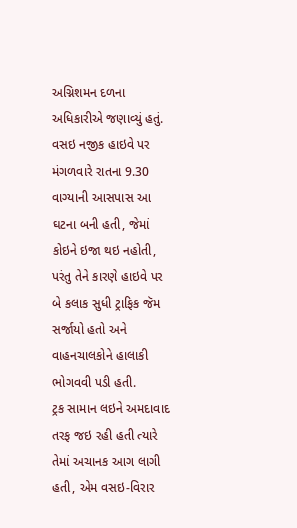અગ્નિશમન દળના અધિકારીએ જણાવ્યું હતું.
વસઇ નજીક હાઇવે પર મંગળવારે રાતના 9.30 વાગ્યાની આસપાસ આ ઘટના બની હતી, જેમાં કોઇને ઇજા થઇ નહોતી, પરંતુ તેને કારણે હાઇવે પર બે કલાક સુધી ટ્રાફિક જૅમ સર્જાયો હતો અને વાહનચાલકોને હાલાકી ભોગવવી પડી હતી.
ટ્રક સામાન લઇને અમદાવાદ તરફ જઇ રહી હતી ત્યારે તેમાં અચાનક આગ લાગી હતી, એમ વસઇ-વિરાર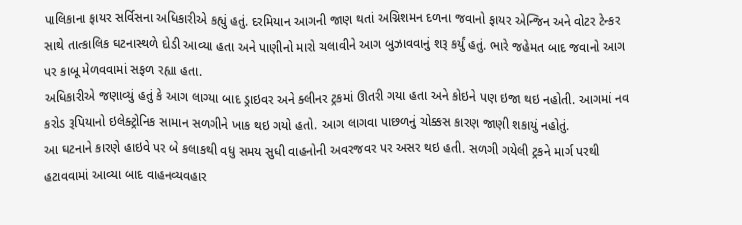પાલિકાના ફાયર સર્વિસના અધિકારીએ કહ્યું હતું. દરમિયાન આગની જાણ થતાં અગ્નિશમન દળના જવાનો ફાયર એન્જિન અને વોટર ટેન્કર સાથે તાત્કાલિક ઘટનાસ્થળે દોડી આવ્યા હતા અને પાણીનો મારો ચલાવીને આગ બુઝાવવાનું શરૂ કર્યું હતું. ભારે જહેમત બાદ જવાનો આગ પર કાબૂ મેળવવામાં સફળ રહ્યા હતા.
અધિકારીએ જણાવ્યું હતું કે આગ લાગ્યા બાદ ડ્રાઇવર અને ક્લીનર ટ્રકમાં ઊતરી ગયા હતા અને કોઇને પણ ઇજા થઇ નહોતી. આગમાં નવ કરોડ રૂપિયાનો ઇલેક્ટ્રોનિક સામાન સળગીને ખાક થઇ ગયો હતો. આગ લાગવા પાછળનું ચોક્કસ કારણ જાણી શકાયું નહોતું.
આ ઘટનાને કારણે હાઇવે પર બે કલાકથી વધુ સમય સુધી વાહનોની અવરજવર પર અસર થઇ હતી. સળગી ગયેલી ટ્રકને માર્ગ પરથી હટાવવામાં આવ્યા બાદ વાહનવ્યવહાર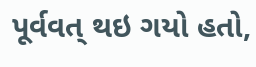પૂર્વવત્ થઇ ગયો હતો,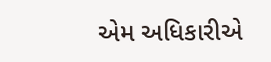એમ અધિકારીએ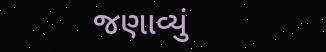જણાવ્યું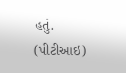હતું. (પીટીઆઇ)